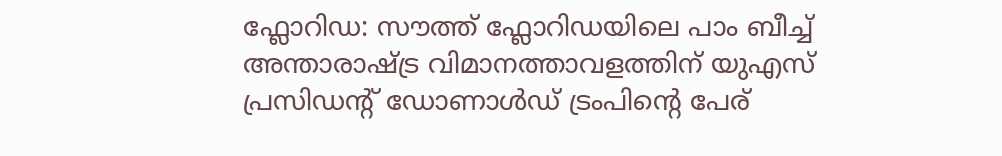ഫ്ലോറിഡ: സൗത്ത് ഫ്ലോറിഡയിലെ പാം ബീച്ച് അന്താരാഷ്ട്ര വിമാനത്താവളത്തിന് യുഎസ് പ്രസിഡന്റ് ഡോണാൾഡ് ട്രംപിൻ്റെ പേര്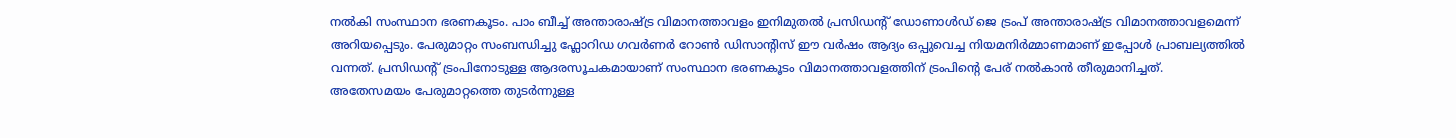നൽകി സംസ്ഥാന ഭരണകൂടം. പാം ബീച്ച് അന്താരാഷ്ട്ര വിമാനത്താവളം ഇനിമുതൽ പ്രസിഡൻ്റ് ഡോണാൾഡ് ജെ ട്രംപ് അന്താരാഷ്ട്ര വിമാനത്താവളമെന്ന് അറിയപ്പെടും. പേരുമാറ്റം സംബന്ധിച്ചു ഫ്ലോറിഡ ഗവർണർ റോൺ ഡിസാന്റിസ് ഈ വർഷം ആദ്യം ഒപ്പുവെച്ച നിയമനിർമ്മാണമാണ് ഇപ്പോൾ പ്രാബല്യത്തിൽ വന്നത്. പ്രസിഡന്റ് ട്രംപിനോടുള്ള ആദരസൂചകമായാണ് സംസ്ഥാന ഭരണകൂടം വിമാനത്താവളത്തിന് ട്രംപിൻ്റെ പേര് നൽകാൻ തീരുമാനിച്ചത്.
അതേസമയം പേരുമാറ്റത്തെ തുടർന്നുള്ള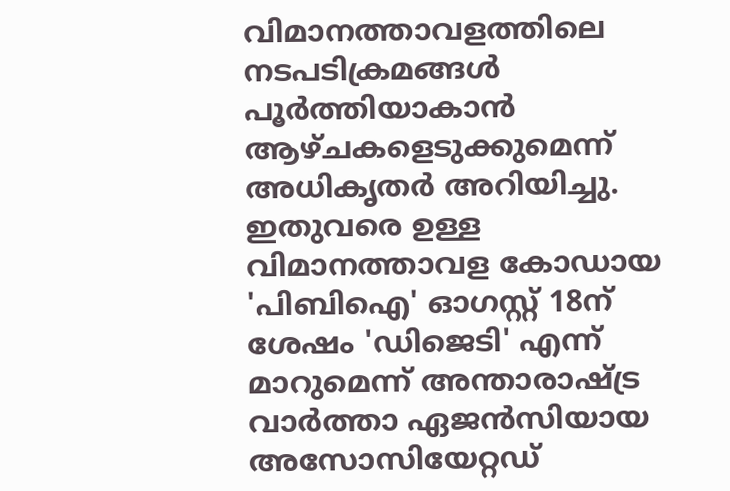വിമാനത്താവളത്തിലെ നടപടിക്രമങ്ങൾ പൂർത്തിയാകാൻ ആഴ്ചകളെടുക്കുമെന്ന് അധികൃതർ അറിയിച്ചു. ഇതുവരെ ഉള്ള വിമാനത്താവള കോഡായ 'പിബിഐ' ഓഗസ്റ്റ് 18ന് ശേഷം 'ഡിജെടി' എന്ന് മാറുമെന്ന് അന്താരാഷ്ട്ര വാർത്താ ഏജൻസിയായ അസോസിയേറ്റഡ്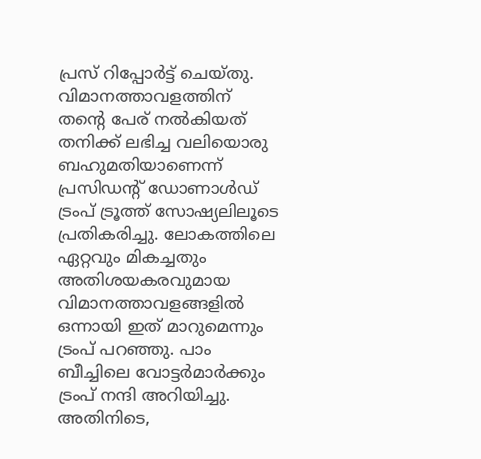പ്രസ് റിപ്പോർട്ട് ചെയ്തു.
വിമാനത്താവളത്തിന് തന്റെ പേര് നൽകിയത് തനിക്ക് ലഭിച്ച വലിയൊരു ബഹുമതിയാണെന്ന് പ്രസിഡൻ്റ് ഡോണാൾഡ് ട്രംപ് ട്രൂത്ത് സോഷ്യലിലൂടെ പ്രതികരിച്ചു. ലോകത്തിലെ ഏറ്റവും മികച്ചതും അതിശയകരവുമായ വിമാനത്താവളങ്ങളിൽ ഒന്നായി ഇത് മാറുമെന്നും ട്രംപ് പറഞ്ഞു. പാം ബീച്ചിലെ വോട്ടർമാർക്കും ട്രംപ് നന്ദി അറിയിച്ചു.
അതിനിടെ,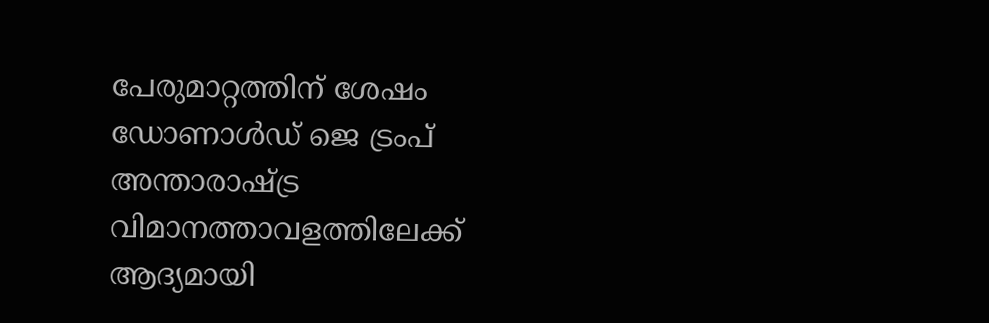പേരുമാറ്റത്തിന് ശേഷം ഡോണാൾഡ് ജെ ട്രംപ് അന്താരാഷ്ട്ര വിമാനത്താവളത്തിലേക്ക് ആദ്യമായി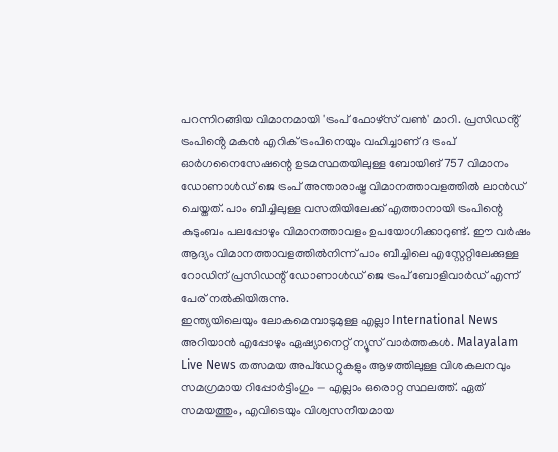പറന്നിറങ്ങിയ വിമാനമായി 'ട്രംപ് ഫോഴ്സ് വൺ' മാറി. പ്രസിഡൻ്റ് ട്രംപിൻ്റെ മകൻ എറിക് ട്രംപിനെയും വഹിച്ചാണ് ദ ട്രംപ് ഓർഗനൈസേഷന്റെ ഉടമസ്ഥതയിലുള്ള ബോയിങ് 757 വിമാനം ഡോണാൾഡ് ജെ ട്രംപ് അന്താരാഷ്ട്ര വിമാനത്താവളത്തിൽ ലാൻഡ് ചെയ്തത്. പാം ബീച്ചിലുള്ള വസതിയിലേക്ക് എത്താനായി ട്രംപിന്റെ കുടുംബം പലപ്പോഴും വിമാനത്താവളം ഉപയോഗിക്കാറുണ്ട്. ഈ വർഷം ആദ്യം വിമാനത്താവളത്തിൽനിന്ന് പാം ബീച്ചിലെ എസ്റ്റേറ്റിലേക്കുള്ള റോഡിന് പ്രസിഡന്റ് ഡോണാൾഡ് ജെ ട്രംപ് ബോളിവാർഡ് എന്ന് പേര് നൽകിയിരുന്നു.
ഇന്ത്യയിലെയും ലോകമെമ്പാടുമുള്ള എല്ലാ International News അറിയാൻ എപ്പോഴും ഏഷ്യാനെറ്റ് ന്യൂസ് വാർത്തകൾ. Malayalam Live News തത്സമയ അപ്ഡേറ്റുകളും ആഴത്തിലുള്ള വിശകലനവും സമഗ്രമായ റിപ്പോർട്ടിംഗും — എല്ലാം ഒരൊറ്റ സ്ഥലത്ത്. ഏത് സമയത്തും, എവിടെയും വിശ്വസനീയമായ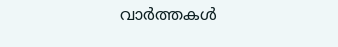വാർത്തകൾ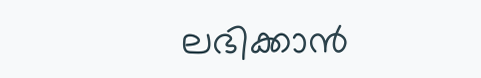ലഭിക്കാൻ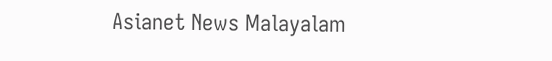Asianet News Malayalam